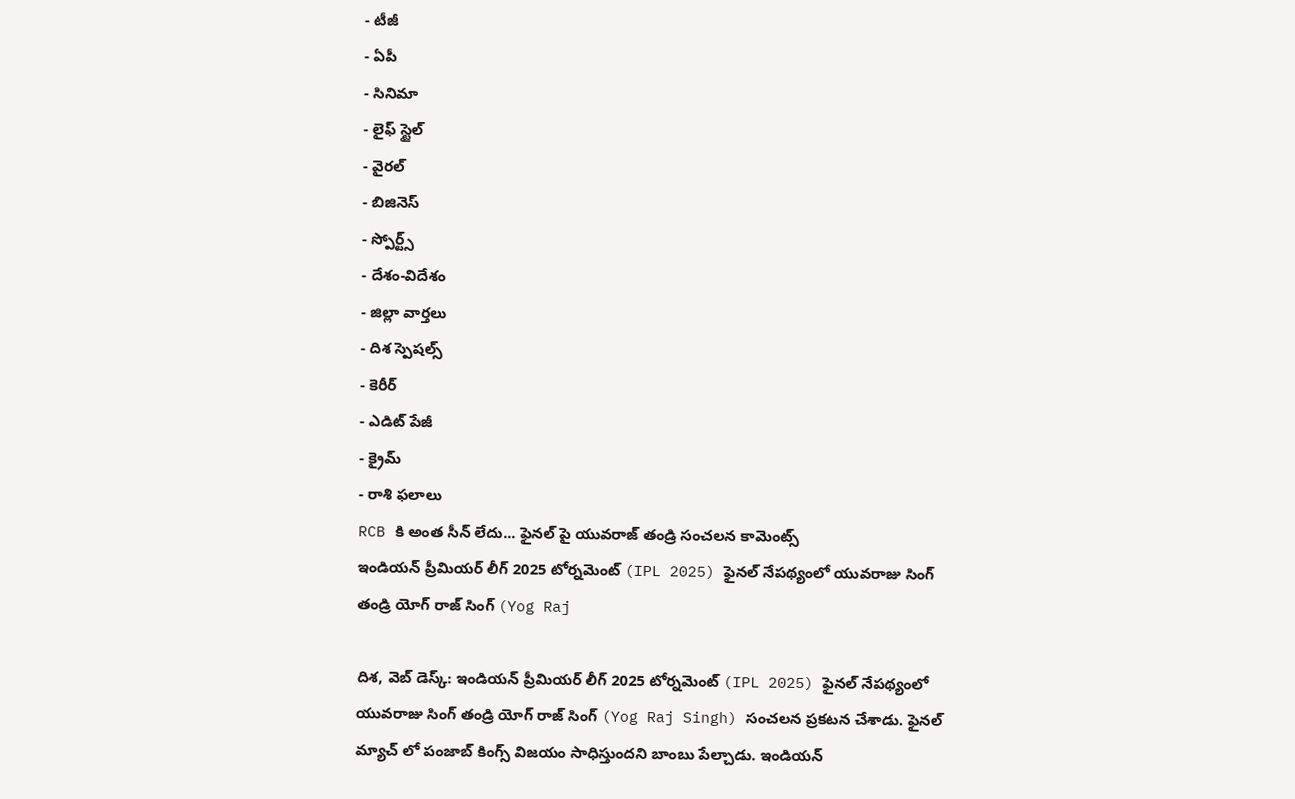- టీజీ
- ఏపీ
- సినిమా
- లైఫ్ స్టైల్
- వైరల్
- బిజినెస్
- స్పోర్ట్స్
- దేశం-విదేశం
- జిల్లా వార్తలు
- దిశ స్పెషల్స్
- కెరీర్
- ఎడిట్ పేజీ
- క్రైమ్
- రాశి ఫలాలు
RCB కి అంత సీన్ లేదు... ఫైనల్ పై యువరాజ్ తండ్రి సంచలన కామెంట్స్
ఇండియన్ ప్రీమియర్ లీగ్ 2025 టోర్నమెంట్ (IPL 2025) ఫైనల్ నేపథ్యంలో యువరాజు సింగ్ తండ్రి యోగ్ రాజ్ సింగ్ (Yog Raj

దిశ, వెబ్ డెస్క్: ఇండియన్ ప్రీమియర్ లీగ్ 2025 టోర్నమెంట్ (IPL 2025) ఫైనల్ నేపథ్యంలో యువరాజు సింగ్ తండ్రి యోగ్ రాజ్ సింగ్ (Yog Raj Singh) సంచలన ప్రకటన చేశాడు. ఫైనల్ మ్యాచ్ లో పంజాబ్ కింగ్స్ విజయం సాధిస్తుందని బాంబు పేల్చాడు. ఇండియన్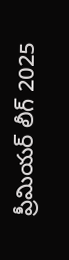ప్రీమియర్ లీగ్ 2025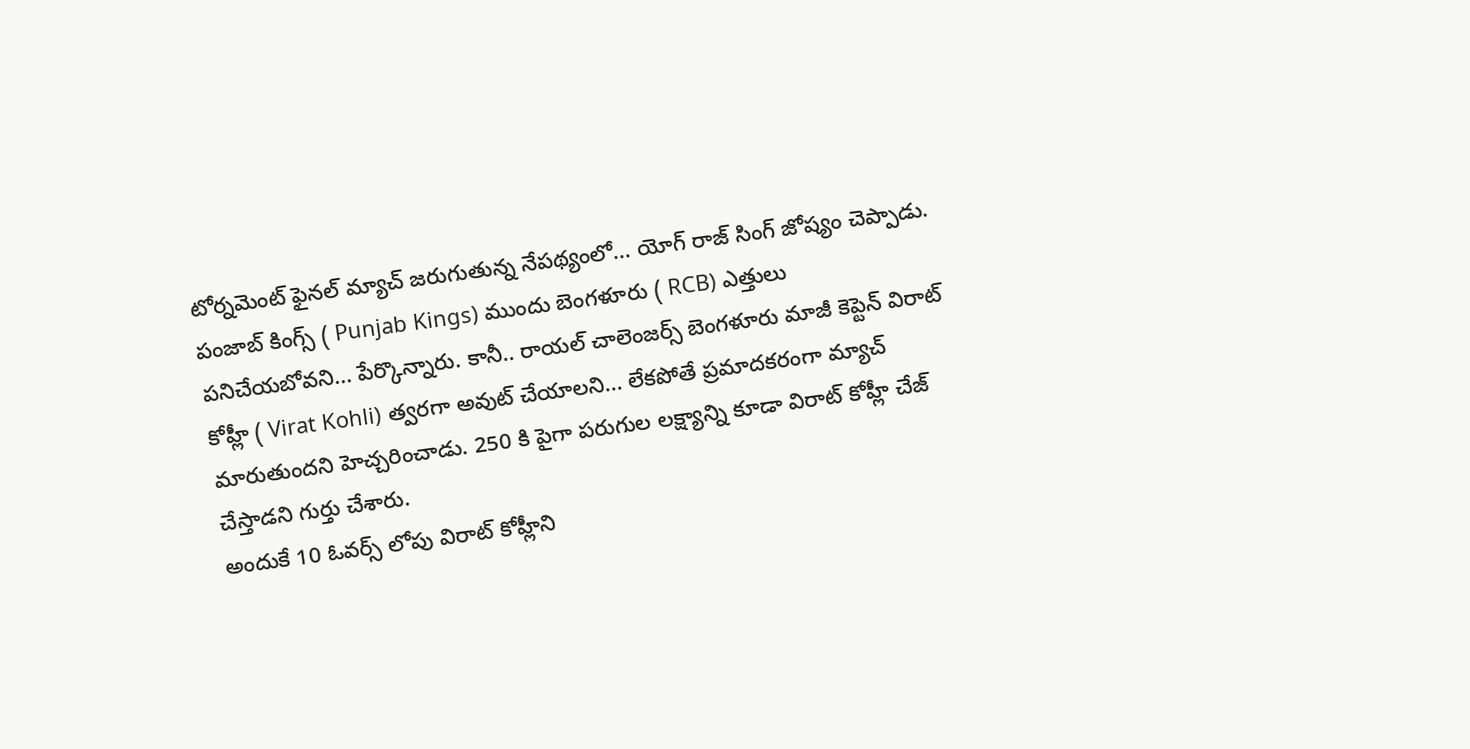టోర్నమెంట్ ఫైనల్ మ్యాచ్ జరుగుతున్న నేపథ్యంలో... యోగ్ రాజ్ సింగ్ జోష్యం చెప్పాడు.
పంజాబ్ కింగ్స్ ( Punjab Kings) ముందు బెంగళూరు ( RCB) ఎత్తులు పనిచేయబోవని... పేర్కొన్నారు. కానీ.. రాయల్ చాలెంజర్స్ బెంగళూరు మాజీ కెప్టెన్ విరాట్ కోహ్లీ ( Virat Kohli) త్వరగా అవుట్ చేయాలని... లేకపోతే ప్రమాదకరంగా మ్యాచ్ మారుతుందని హెచ్చరించాడు. 250 కి పైగా పరుగుల లక్ష్యాన్ని కూడా విరాట్ కోహ్లీ చేజ్ చేస్తాడని గుర్తు చేశారు.
అందుకే 10 ఓవర్స్ లోపు విరాట్ కోహ్లీని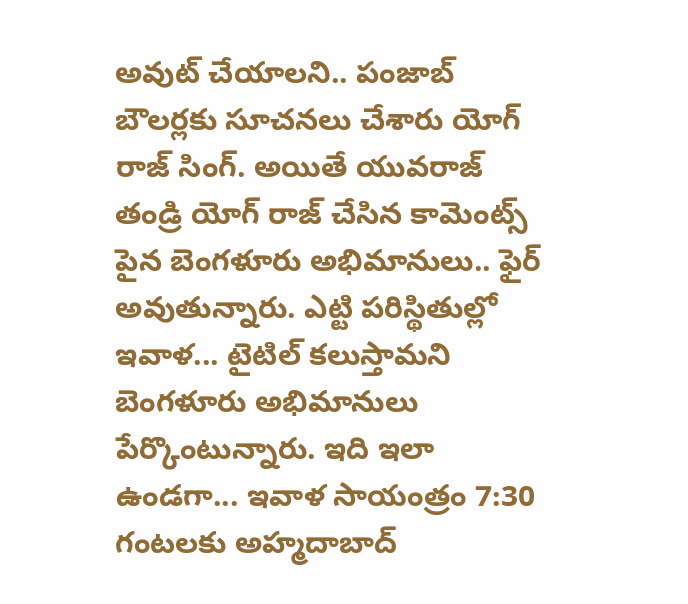అవుట్ చేయాలని.. పంజాబ్ బౌలర్లకు సూచనలు చేశారు యోగ్ రాజ్ సింగ్. అయితే యువరాజ్ తండ్రి యోగ్ రాజ్ చేసిన కామెంట్స్ పైన బెంగళూరు అభిమానులు.. ఫైర్ అవుతున్నారు. ఎట్టి పరిస్థితుల్లో ఇవాళ... టైటిల్ కలుస్తామని బెంగళూరు అభిమానులు పేర్కొంటున్నారు. ఇది ఇలా ఉండగా... ఇవాళ సాయంత్రం 7:30 గంటలకు అహ్మదాబాద్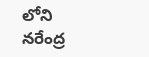లోని నరేంద్ర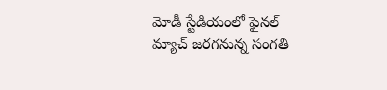మోడీ స్టేడియంలో ఫైనల్ మ్యాచ్ జరగనున్న సంగతి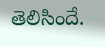తెలిసిందే.